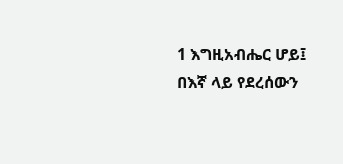1 እግዚአብሔር ሆይ፤ በእኛ ላይ የደረሰውን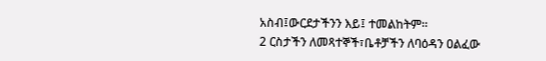አስብ፤ውርደታችንን እይ፤ ተመልከትም።
2 ርስታችን ለመጻተኞች፣ቤቶቻችን ለባዕዳን ዐልፈው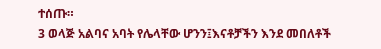ተሰጡ።
3 ወላጅ አልባና አባት የሌላቸው ሆንን፤እናቶቻችን እንደ መበለቶች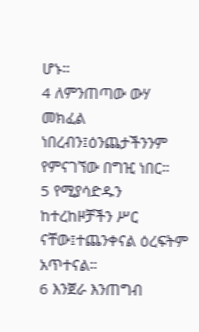ሆኑ።
4 ለምንጠጣው ውሃ መክፈል ነበረብን፤ዕንጨታችንንም የምናገኘው በግዢ ነበር።
5 የሚያሳድዱን ከተረከዞቻችን ሥር ናቸው፤ተጨንቀናል ዕረፍትም አጥተናል።
6 እንጀራ እንጠግብ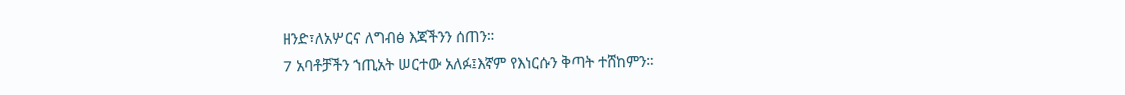ዘንድ፣ለአሦርና ለግብፅ እጃችንን ሰጠን።
7 አባቶቻችን ኀጢአት ሠርተው አለፉ፤እኛም የእነርሱን ቅጣት ተሸከምን።